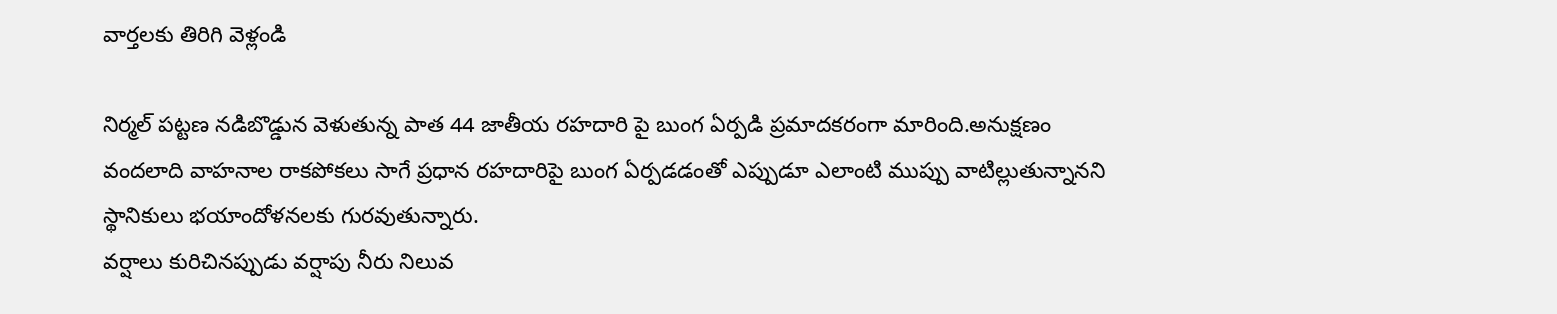వార్తలకు తిరిగి వెళ్లండి

నిర్మల్ పట్టణ నడిబొడ్డున వెళుతున్న పాత 44 జాతీయ రహదారి పై బుంగ ఏర్పడి ప్రమాదకరంగా మారింది.అనుక్షణం వందలాది వాహనాల రాకపోకలు సాగే ప్రధాన రహదారిపై బుంగ ఏర్పడడంతో ఎప్పుడూ ఎలాంటి ముప్పు వాటిల్లుతున్నానని స్థానికులు భయాందోళనలకు గురవుతున్నారు.
వర్షాలు కురిచినప్పుడు వర్షాపు నీరు నిలువ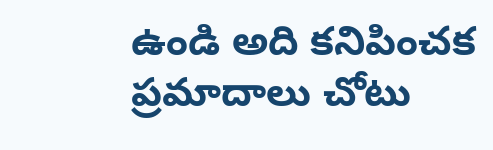ఉండి అది కనిపించక ప్రమాదాలు చోటు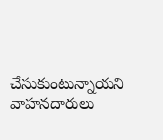చేసుకుంటున్నాయని వాహనదారులు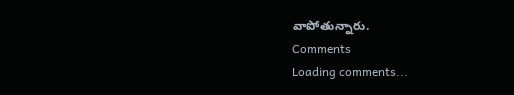వాపోతున్నారు.
Comments
Loading comments...